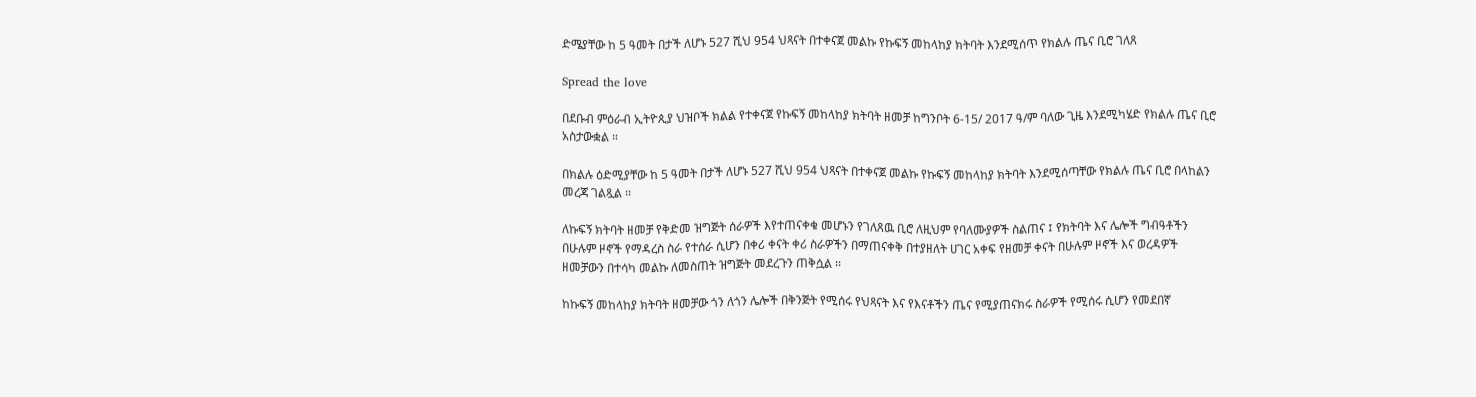ድሜያቸው ከ 5 ዓመት በታች ለሆኑ 527 ሺህ 954 ህጻናት በተቀናጀ መልኩ የኩፍኝ መከላከያ ክትባት እንደሚሰጥ የክልሉ ጤና ቢሮ ገለጸ

Spread the love

በደቡብ ምዕራብ ኢትዮጲያ ህዝቦች ክልል የተቀናጀ የኩፍኝ መከላከያ ክትባት ዘመቻ ከግንቦት 6-15/ 2017 ዓ/ም ባለው ጊዜ እንደሚካሄድ የክልሉ ጤና ቢሮ አስታውቋል ።

በክልሉ ዕድሚያቸው ከ 5 ዓመት በታች ለሆኑ 527 ሺህ 954 ህጻናት በተቀናጀ መልኩ የኩፍኝ መከላከያ ክትባት እንደሚሰጣቸው የክልሉ ጤና ቢሮ በላከልን መረጃ ገልጿል ፡፡

ለኩፍኝ ክትባት ዘመቻ የቅድመ ዝግጅት ሰራዎች እየተጠናቀቁ መሆኑን የገለጸዉ ቢሮ ለዚህም የባለሙያዎች ስልጠና ፤ የክትባት እና ሌሎች ግብዓቶችን በሁሉም ዞኖች የማዳረስ ስራ የተሰራ ሲሆን በቀሪ ቀናት ቀሪ ስራዎችን በማጠናቀቅ በተያዘለት ሀገር አቀፍ የዘመቻ ቀናት በሁሉም ዞኖች እና ወረዳዎች ዘመቻውን በተሳካ መልኩ ለመስጠት ዝግጅት መደረጉን ጠቅሷል ፡፡

ከኩፍኝ መከላከያ ክትባት ዘመቻው ጎን ለጎን ሌሎች በቅንጅት የሚሰሩ የህጻናት እና የእናቶችን ጤና የሚያጠናክሩ ስራዎች የሚሰሩ ሲሆን የመደበኛ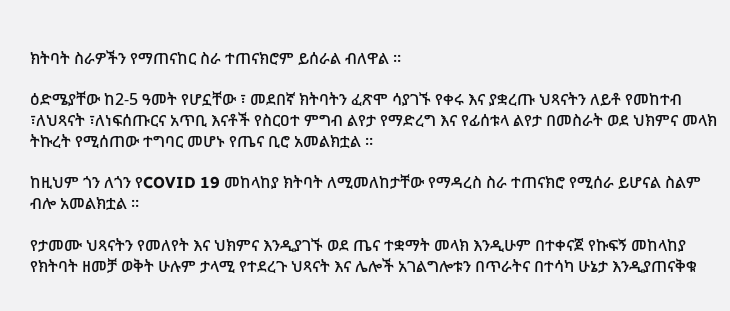ክትባት ስራዎችን የማጠናከር ስራ ተጠናክሮም ይሰራል ብለዋል ።

ዕድሜያቸው ከ2-5 ዓመት የሆኗቸው ፣ መደበኛ ክትባትን ፈጽሞ ሳያገኙ የቀሩ እና ያቋረጡ ህጻናትን ለይቶ የመከተብ ፣ለህጻናት ፣ለነፍሰጡርና አጥቢ እናቶች የስርዐተ ምግብ ልየታ የማድረግ እና የፊሰቱላ ልየታ በመስራት ወደ ህክምና መላክ ትኩረት የሚሰጠው ተግባር መሆኑ የጤና ቢሮ አመልክቷል ።

ከዚህም ጎን ለጎን የCOVID 19 መከላከያ ክትባት ለሚመለከታቸው የማዳረስ ስራ ተጠናክሮ የሚሰራ ይሆናል ስልም ብሎ አመልክቷል ።

የታመሙ ህጻናትን የመለየት እና ህክምና እንዲያገኙ ወደ ጤና ተቋማት መላክ እንዲሁም በተቀናጀ የኩፍኝ መከላከያ የክትባት ዘመቻ ወቅት ሁሉም ታላሚ የተደረጉ ህጻናት እና ሌሎች አገልግሎቱን በጥራትና በተሳካ ሁኔታ እንዲያጠናቅቁ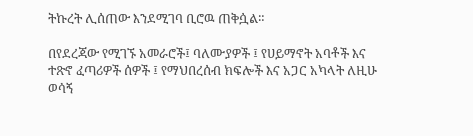ትኩረት ሊሰጠው እንደሚገባ ቢሮዉ ጠቅሷል።

በየደረጃው የሚገኙ አመራሮች፤ ባለሙያዎች ፤ የሀይማኖት አባቶች እና ተጽኖ ፈጣሪዎች ሰዎች ፤ የማህበረሰብ ክፍሎች እና አጋር አካላት ለዚሁ ወሳኝ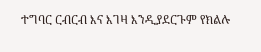ተግባር ርብርብ እና እገዛ እንዲያደርጉም የክልሉ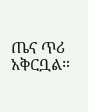ጤና ጥሪ አቅርቧል።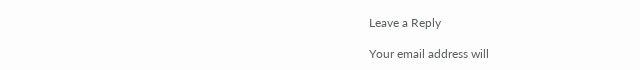Leave a Reply

Your email address will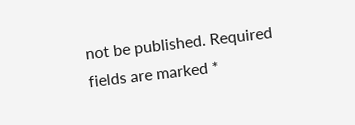not be published. Required fields are marked *